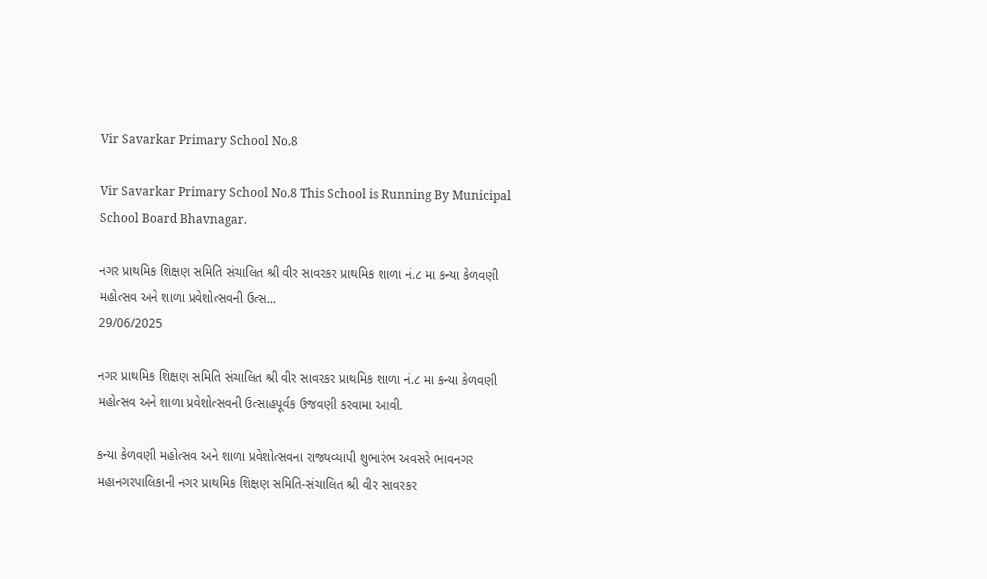Vir Savarkar Primary School No.8

Vir Savarkar Primary School No.8 This School is Running By Municipal School Board Bhavnagar.

નગર પ્રાથમિક શિક્ષણ સમિતિ સંચાલિત શ્રી વીર સાવરકર પ્રાથમિક શાળા નં.૮ મા કન્યા કેળવણી મહોત્સવ અને શાળા પ્રવેશોત્સવની ઉત્સ...
29/06/2025

નગર પ્રાથમિક શિક્ષણ સમિતિ સંચાલિત શ્રી વીર સાવરકર પ્રાથમિક શાળા નં.૮ મા કન્યા કેળવણી મહોત્સવ અને શાળા પ્રવેશોત્સવની ઉત્સાહપૂર્વક ઉજવણી કરવામા આવી.

કન્યા કેળવણી મહોત્સવ અને શાળા પ્રવેશોત્સવના રાજ્યવ્યાપી શુભારંભ અવસરે ભાવનગર મહાનગરપાલિકાની નગર પ્રાથમિક શિક્ષણ સમિતિ-સંચાલિત શ્રી વીર સાવરકર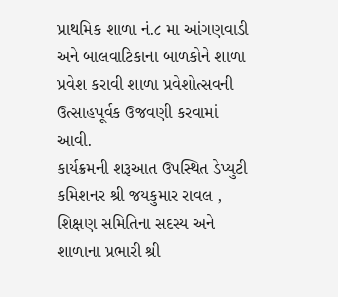પ્રાથમિક શાળા નં.૮ મા આંગણવાડી અને બાલવાટિકાના બાળકોને શાળા પ્રવેશ કરાવી શાળા પ્રવેશોત્સવની ઉત્સાહપૂર્વક ઉજવણી કરવામાં આવી.
કાર્યક્રમની શરૂઆત ઉપસ્થિત ડેપ્યુટી કમિશનર શ્રી જયકુમાર રાવલ , શિક્ષણ સમિતિના સદસ્ય અને શાળાના પ્રભારી શ્રી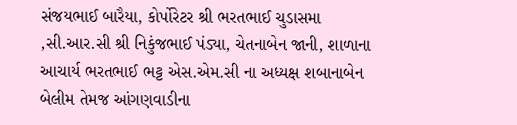સંજયભાઈ બારૈયા, કોર્પોરેટર શ્રી ભરતભાઈ ચુડાસમા ,સી.આર.સી શ્રી નિકુંજભાઈ પંડ્યા, ચેતનાબેન જાની, શાળાના આચાર્ય ભરતભાઈ ભટ્ટ એસ.એમ.સી ના અધ્યક્ષ શબાનાબેન બેલીમ તેમજ આંગણવાડીના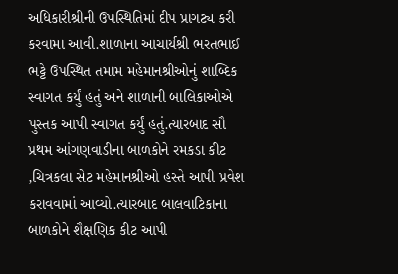અધિકારીશ્રીની ઉપસ્થિતિમાં દીપ પ્રાગટ્ય કરી કરવામા આવી.શાળાના આચાર્યશ્રી ભરતભાઈ ભટ્ટે ઉપસ્થિત તમામ મહેમાનશ્રીઓનું શાબ્દિક સ્વાગત કર્યું હતું અને શાળાની બાલિકાઓએ પુસ્તક આપી સ્વાગત કર્યું હતું.ત્યારબાદ સૌ પ્રથમ આંગણવાડીના બાળકોને રમકડા કીટ ,ચિત્રકલા સેટ મહેમાનશ્રીઓ હસ્તે આપી પ્રવેશ કરાવવામાં આવ્યો.ત્યારબાદ બાલવાટિકાના બાળકોને શૈક્ષણિક કીટ આપી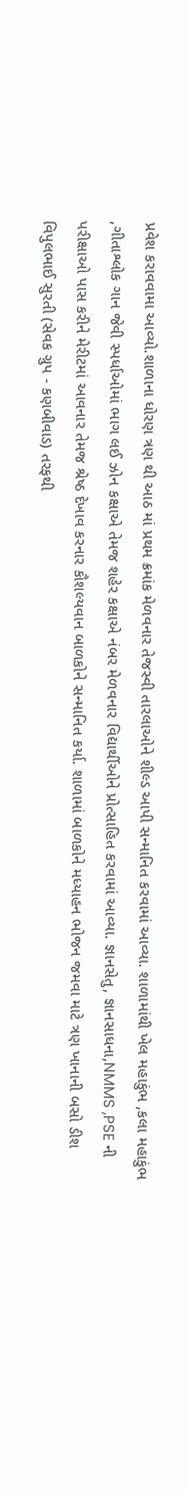પ્રવેશ કરાવવામા આવ્યો.શાળાના ધોરણ ત્રણ થી આઠ માં પ્રથમ ક્રમાંક મેળવનાર તેજસ્વી તારલાઓને શીલ્ડ આપી સન્માનિત કરવામાં આવ્યા. શાળામાંથી ખેલ મહાકુંભ ,કલા મહાકુંભ ,ગીતાશ્લોક ગાન જેવી સ્પર્ધાઓમાં ભાગ લઈ ઝોન કક્ષાએ તેમજ શહેર કક્ષાએ નંબર મેળવનાર વિદ્યાર્થીઓને પ્રોત્સાહિત કરવામાં આવ્યા. જ્ઞાનસેતુ, જ્ઞાનસાધના,NMMS ,PSE ની પરીક્ષાઓ પાસ કરીને મેરીટમાં આવનાર તેમજ શ્રેષ્ઠ દેખાવ કરનાર કૌશલ્યવાન બાળકોને સન્માનિત કર્યા. શાળામાં બાળકોને મધ્યાહન ભોજન જમવા માટે ત્રણ ખાનાની બસો ડીશ વિપુલભાઈ સુરતી (સેવક ગ્રુપ - કણબીવાડ) તરફથી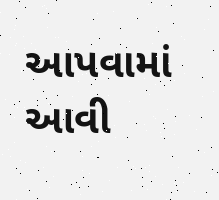આપવામાં આવી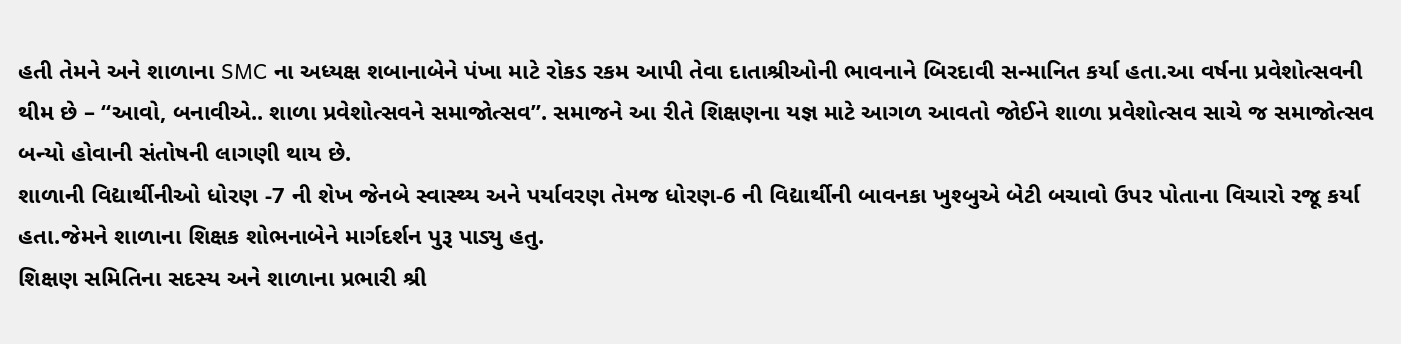હતી તેમને અને શાળાના SMC ના અધ્યક્ષ શબાનાબેને પંખા માટે રોકડ રકમ આપી તેવા દાતાશ્રીઓની ભાવનાને બિરદાવી સન્માનિત કર્યા હતા.આ વર્ષના પ્રવેશોત્સવની થીમ છે – “આવો, બનાવીએ.. શાળા પ્રવેશોત્સવને સમાજોત્સવ”. સમાજને આ રીતે શિક્ષણના યજ્ઞ માટે આગળ આવતો જોઈને શાળા પ્રવેશોત્સવ સાચે જ સમાજોત્સવ બન્યો હોવાની સંતોષની લાગણી થાય છે.
શાળાની વિદ્યાર્થીનીઓ ધોરણ -7 ની શેખ જેનબે સ્વાસ્થ્ય અને પર્યાવરણ તેમજ ધોરણ-6 ની વિદ્યાર્થીની બાવનકા ખુશ્બુએ બેટી બચાવો ઉપર પોતાના વિચારો રજૂ કર્યા હતા.જેમને શાળાના શિક્ષક શોભનાબેને માર્ગદર્શન પુરૂ પાડ્યુ હતુ.
શિક્ષણ સમિતિના સદસ્ય અને શાળાના પ્રભારી શ્રી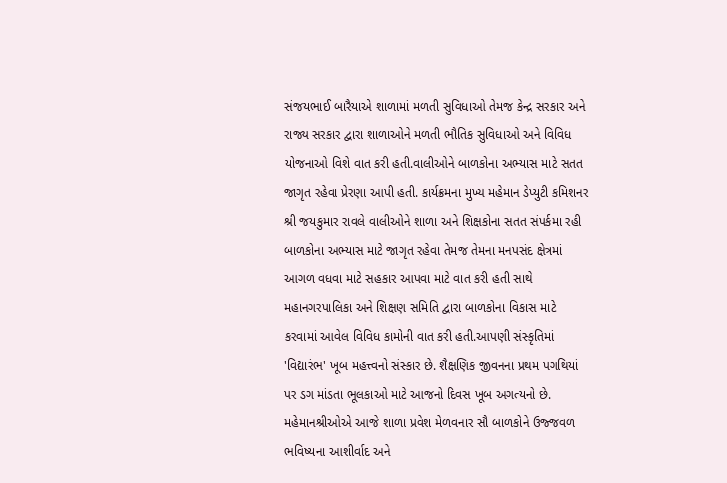સંજયભાઈ બારૈયાએ શાળામાં મળતી સુવિધાઓ તેમજ કેન્દ્ર સરકાર અને રાજ્ય સરકાર દ્વારા શાળાઓને મળતી ભૌતિક સુવિધાઓ અને વિવિધ યોજનાઓ વિશે વાત કરી હતી.વાલીઓને બાળકોના અભ્યાસ માટે સતત જાગૃત રહેવા પ્રેરણા આપી હતી. કાર્યક્રમના મુખ્ય મહેમાન ડેપ્યુટી કમિશનર શ્રી જયકુમાર રાવલે વાલીઓને શાળા અને શિક્ષકોના સતત સંપર્કમા રહી બાળકોના અભ્યાસ માટે જાગૃત રહેવા તેમજ તેમના મનપસંદ ક્ષેત્રમાં આગળ વધવા માટે સહકાર આપવા માટે વાત કરી હતી સાથે મહાનગરપાલિકા અને શિક્ષણ સમિતિ દ્વારા બાળકોના વિકાસ માટે કરવામાં આવેલ વિવિધ કામોની વાત કરી હતી.આપણી સંસ્કૃતિમાં 'વિદ્યારંભ' ખૂબ મહત્ત્વનો સંસ્કાર છે. શૈક્ષણિક જીવનના પ્રથમ પગથિયાં પર ડગ માંડતા ભૂલકાઓ માટે આજનો દિવસ ખૂબ અગત્યનો છે. મહેમાનશ્રીઓએ આજે શાળા પ્રવેશ મેળવનાર સૌ બાળકોને ઉજ્જવળ ભવિષ્યના આશીર્વાદ અને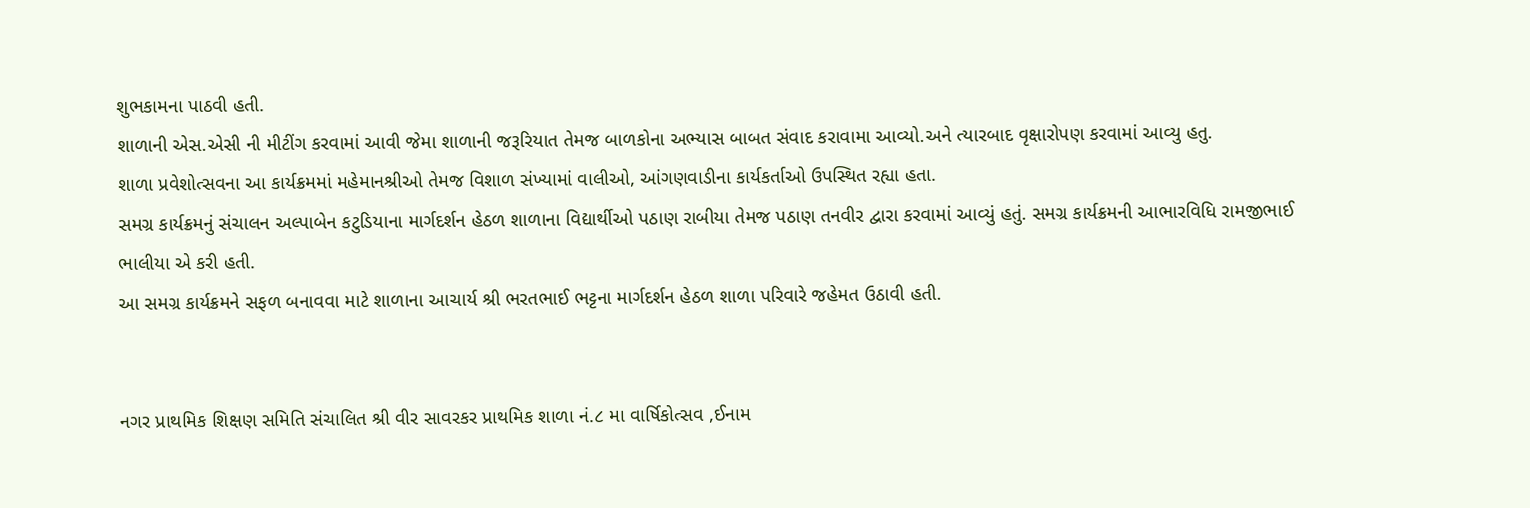શુભકામના પાઠવી હતી.
શાળાની એસ.એસી ની મીટીંગ કરવામાં આવી જેમા શાળાની જરૂરિયાત તેમજ બાળકોના અભ્યાસ બાબત સંવાદ કરાવામા આવ્યો.અને ત્યારબાદ વૃક્ષારોપણ કરવામાં આવ્યુ હતુ.
શાળા પ્રવેશોત્સવના આ કાર્યક્રમમાં મહેમાનશ્રીઓ તેમજ વિશાળ સંખ્યામાં વાલીઓ, આંગણવાડીના કાર્યકર્તાઓ ઉપસ્થિત રહ્યા હતા.
સમગ્ર કાર્યક્રમનું સંચાલન અલ્પાબેન કટુડિયાના માર્ગદર્શન હેઠળ શાળાના વિદ્યાર્થીઓ પઠાણ રાબીયા તેમજ પઠાણ તનવીર દ્વારા કરવામાં આવ્યું હતું. સમગ્ર કાર્યક્રમની આભારવિધિ રામજીભાઈ ભાલીયા એ કરી હતી.
આ સમગ્ર કાર્યક્રમને સફળ બનાવવા માટે શાળાના આચાર્ય શ્રી ભરતભાઈ ભટ્ટના માર્ગદર્શન હેઠળ શાળા પરિવારે જહેમત ઉઠાવી હતી.


નગર પ્રાથમિક શિક્ષણ સમિતિ સંચાલિત શ્રી વીર સાવરકર પ્રાથમિક શાળા નં.૮ મા વાર્ષિકોત્સવ ,ઈનામ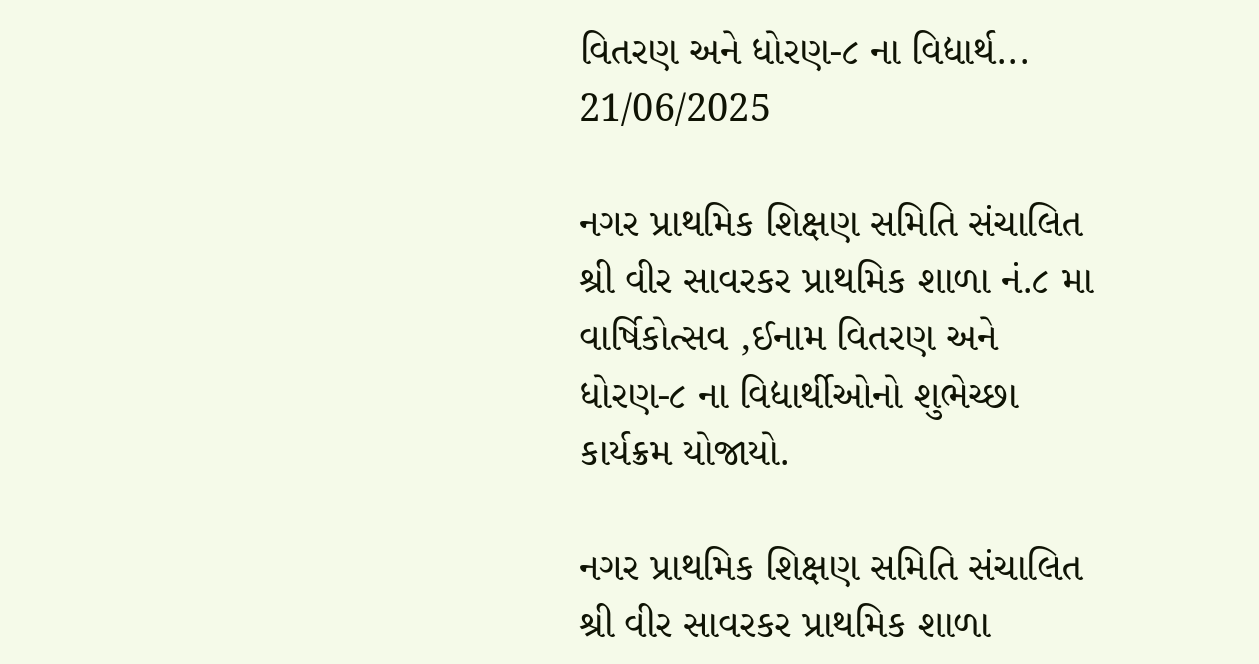વિતરણ અને ધોરણ-૮ ના વિદ્યાર્થ...
21/06/2025

નગર પ્રાથમિક શિક્ષણ સમિતિ સંચાલિત શ્રી વીર સાવરકર પ્રાથમિક શાળા નં.૮ મા વાર્ષિકોત્સવ ,ઈનામ વિતરણ અને ધોરણ-૮ ના વિદ્યાર્થીઓનો શુભેચ્છા કાર્યક્રમ યોજાયો.

નગર પ્રાથમિક શિક્ષણ સમિતિ સંચાલિત શ્રી વીર સાવરકર પ્રાથમિક શાળા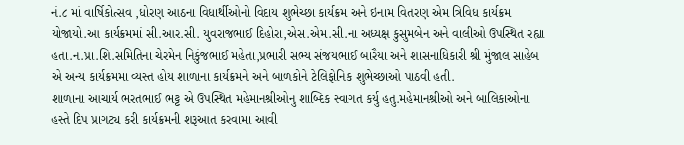નં.૮ માં વાર્ષિકોત્સવ ,ધોરણ આઠના વિધાર્થીઓનો વિદાય શુભેચ્છા કાર્યક્રમ અને ઇનામ વિતરણ એમ ત્રિવિધ કાર્યક્રમ યોજાયો.આ કાર્યક્રમમાં સી.આર.સી. યુવરાજભાઈ દિહોરા,એસ.એમ.સી.ના અધ્યક્ષ કુસુમબેન અને વાલીઓ ઉપસ્થિત રહ્યા હતા.ન.પ્રા.શિ.સમિતિના ચેરમેન નિકુંજભાઈ મહેતા,પ્રભારી સભ્ય સંજયભાઈ બારૈયા અને શાસનાધિકારી શ્રી મુંજાલ સાહેબ એ અન્ય કાર્યક્રમમા વ્યસ્ત હોય શાળાના કાર્યક્રમને અને બાળકોને ટેલિફોનિક શુભેચ્છાઓ પાઠવી હતી.
શાળાના આચાર્ય ભરતભાઈ ભટ્ટ એ ઉપસ્થિત મહેમાનશ્રીઓનુ શાબ્દિક સ્વાગત કર્યુ હતુ.મહેમાનશ્રીઓ અને બાલિકાઓના હસ્તે દિપ પ્રાગટ્ય કરી કાર્યક્રમની શરૂઆત કરવામા આવી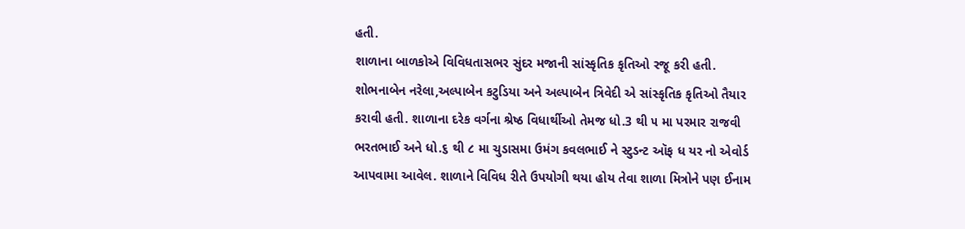હતી.
શાળાના બાળકોએ વિવિધતાસભર સુંદર મજાની સાંસ્કૃતિક કૃતિઓ રજૂ કરી હતી. શોભનાબેન નરેલા,અલ્પાબેન કટુડિયા અને અલ્પાબેન ત્રિવેદી એ સાંસ્કૃતિક કૃતિઓ તૈયાર કરાવી હતી. શાળાના દરેક વર્ગના શ્રેષ્ઠ વિધાર્થીઓ તેમજ ધો.3 થી ૫ મા પરમાર રાજવી ભરતભાઈ અને ધો.૬ થી ૮ મા ચુડાસમા ઉમંગ કવલભાઈ ને સ્ટુડન્ટ ઑફ ધ યર નો એવોર્ડ આપવામા આવેલ. શાળાને વિવિધ રીતે ઉપયોગી થયા હોય તેવા શાળા મિત્રોને પણ ઈનામ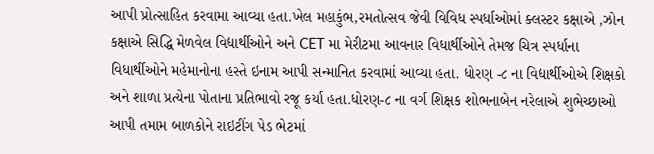આપી પ્રોત્સાહિત કરવામા આવ્યા હતા.ખેલ મહાકુંભ,રમતોત્સવ જેવી વિવિધ સ્પર્ધાઓમાં ક્લસ્ટર કક્ષાએ ,ઝોન કક્ષાએ સિદ્ધિ મેળવેલ વિદ્યાર્થીઓને અને CET મા મેરીટમા આવનાર વિધાર્થીઓને તેમજ ચિત્ર સ્પર્ધાના વિધાર્થીઓને મહેમાનોના હસ્તે ઇનામ આપી સન્માનિત કરવામાં આવ્યા હતા. ધોરણ -૮ ના વિદ્યાર્થીઓએ શિક્ષકો અને શાળા પ્રત્યેના પોતાના પ્રતિભાવો રજૂ કર્યા હતા.ધોરણ-૮ ના વર્ગ શિક્ષક શોભનાબેન નરેલાએ શુભેચ્છાઓ આપી તમામ બાળકોને રાઇટીંગ પેડ ભેટમાં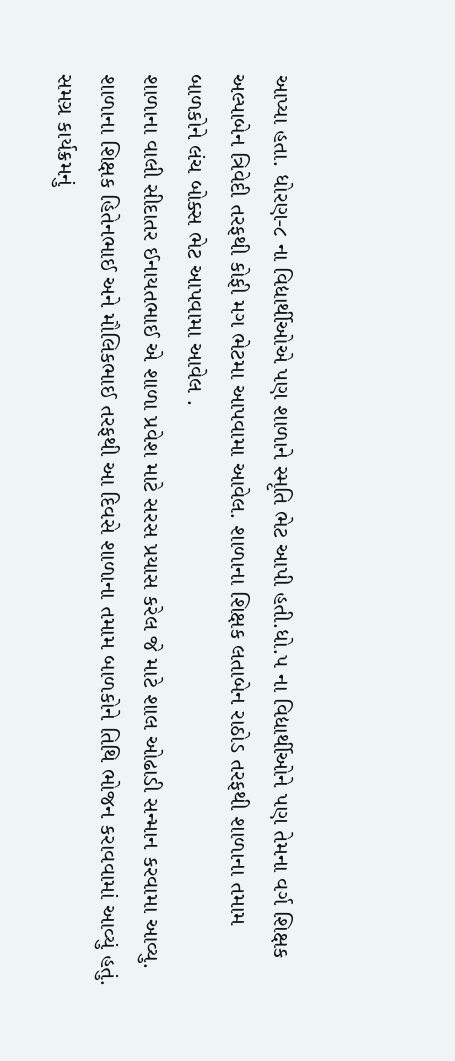આપ્યા હતા. ધોરણ-૮ ના વિદ્યાર્થીઓએ પણ શાળાને સ્મૃતિ ભેટ આપી હતી.ધો.૫ ના વિદ્યાર્થીઓને પણ તેમના વર્ગ શિક્ષક અલ્પાબેન ત્રિવેદી તરફથી કોફી મગ ભેટમા આપવામા આવેલ. શાળાના શિક્ષક લતાબેન રાઠોડ તરફથી શાળાના તમામ બાળકોને લંચ બોક્સ ભેટ આપવામા આવેલ .
શાળાના વાલી સીદાતર ઈનાયતભાઈ એ શાળા પ્રવેશ માટે સરસ પ્રયાસ કરેલ જે માટે શાલ ઓઢાડી સન્માન કરવામા આવ્યુ.
શાળાના શિક્ષક હિતેનભાઈ અને મૌલિકભાઈ તરફથી આ દિવસે શાળાના તમામ બાળકોને તિથિ ભોજન કરાવવામાં આવ્યું હતું.
સમગ્ર કાર્યક્રમનું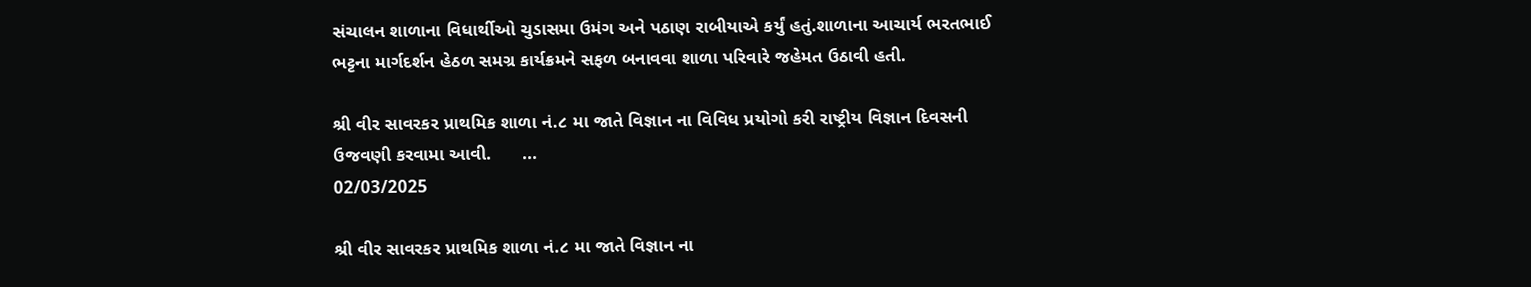સંચાલન શાળાના વિધાર્થીઓ ચુડાસમા ઉમંગ અને પઠાણ રાબીયાએ કર્યું હતું.શાળાના આચાર્ય ભરતભાઈ ભટ્ટના માર્ગદર્શન હેઠળ સમગ્ર કાર્યક્રમને સફળ બનાવવા શાળા પરિવારે જહેમત ઉઠાવી હતી.

શ્રી વીર સાવરકર પ્રાથમિક શાળા નં.૮ મા જાતે વિજ્ઞાન ના વિવિધ પ્રયોગો કરી રાષ્ટ્રીય વિજ્ઞાન દિવસની ઉજવણી કરવામા આવી.      ...
02/03/2025

શ્રી વીર સાવરકર પ્રાથમિક શાળા નં.૮ મા જાતે વિજ્ઞાન ના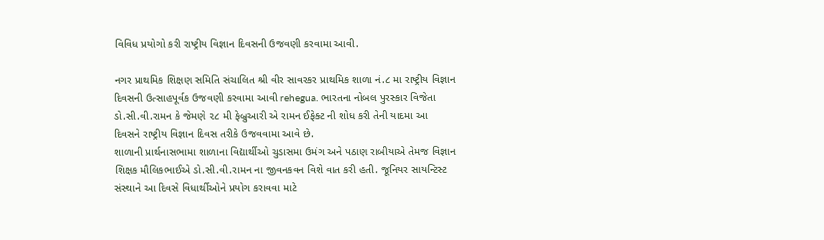વિવિધ પ્રયોગો કરી રાષ્ટ્રીય વિજ્ઞાન દિવસની ઉજવણી કરવામા આવી.

નગર પ્રાથમિક શિક્ષણ સમિતિ સંચાલિત શ્રી વીર સાવરકર પ્રાથમિક શાળા નં.૮ મા રાષ્ટ્રીય વિજ્ઞાન દિવસની ઉત્સાહપૂર્વક ઉજવણી કરવામા આવી rehegua. ભારતના નોબલ પુરસ્કાર વિજેતા ડો.સી.વી.રામન કે જેમણે ૨૮ મી ફેબ્રુઆરી એ રામન ઈફેક્ટ ની શોધ કરી તેની યાદમા આ દિવસને રાષ્ટ્રીય વિજ્ઞાન દિવસ તરીકે ઉજવવામા આવે છે.
શાળાની પ્રાર્થનાસભામા શાળાના વિદ્યાર્થીઓ ચુડાસમા ઉમંગ અને પઠાણ રાબીયાએ તેમજ વિજ્ઞાન શિક્ષક મૌલિકભાઈએ ડો.સી.વી.રામન ના જીવનકવન વિશે વાત કરી હતી. જૂનિયર સાયન્ટિસ્ટ સંસ્થાને આ દિવસે વિધાર્થીઓને પ્રયોગ કરાવવા માટે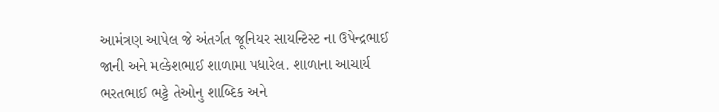આમંત્રણ આપેલ જે અંતર્ગત જૂનિયર સાયન્ટિસ્ટ ના ઉપેન્દ્રભાઈ જાની અને મલ્કેશભાઈ શાળામા પધારેલ. શાળાના આચાર્ય ભરતભાઈ ભટ્ટે તેઓનુ શાબ્દિક અને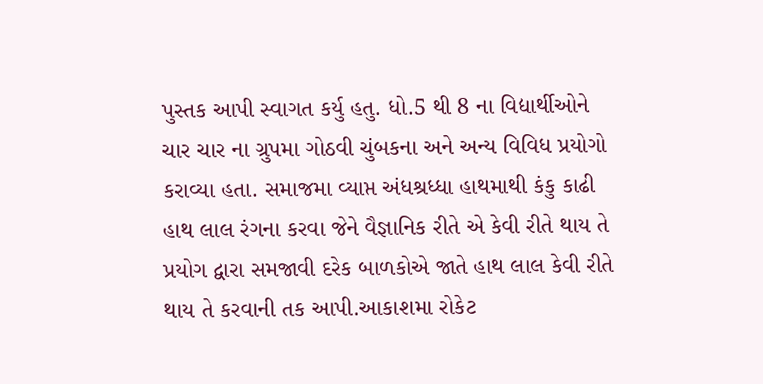પુસ્તક આપી સ્વાગત કર્યુ હતુ. ધો.5 થી 8 ના વિદ્યાર્થીઓને ચાર ચાર ના ગ્રુપમા ગોઠવી ચુંબકના અને અન્ય વિવિધ પ્રયોગો કરાવ્યા હતા. સમાજમા વ્યાપ્ત અંધશ્રધ્ધા હાથમાથી કંકુ કાઢી હાથ લાલ રંગના કરવા જેને વૈજ્ઞાનિક રીતે એ કેવી રીતે થાય તે પ્રયોગ દ્વારા સમજાવી દરેક બાળકોએ જાતે હાથ લાલ કેવી રીતે થાય તે કરવાની તક આપી.આકાશમા રોકેટ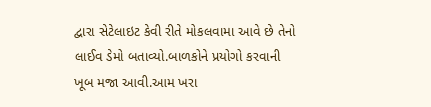દ્વારા સેટેલાઇટ કેવી રીતે મોકલવામા આવે છે તેનો લાઈવ ડેમો બતાવ્યો.બાળકોને પ્રયોગો કરવાની ખૂબ મજા આવી.આમ ખરા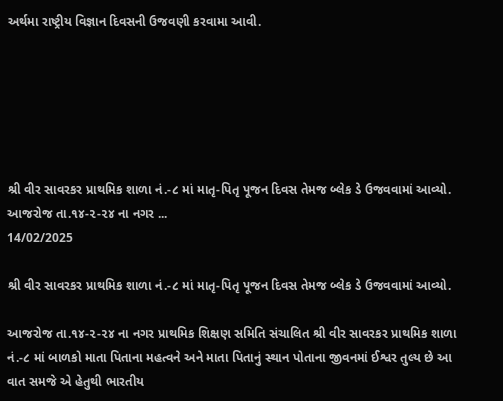અર્થમા રાષ્ટ્રીય વિજ્ઞાન દિવસની ઉજવણી કરવામા આવી.






શ્રી વીર સાવરકર પ્રાથમિક શાળા નં.-૮ માં માતૃ-પિતૃ પૂજન દિવસ તેમજ બ્લેક ડે ઉજવવામાં આવ્યો.       આજરોજ તા.૧૪-૨-૨૪ ના નગર ...
14/02/2025

શ્રી વીર સાવરકર પ્રાથમિક શાળા નં.-૮ માં માતૃ-પિતૃ પૂજન દિવસ તેમજ બ્લેક ડે ઉજવવામાં આવ્યો.

આજરોજ તા.૧૪-૨-૨૪ ના નગર પ્રાથમિક શિક્ષણ સમિતિ સંચાલિત શ્રી વીર સાવરકર પ્રાથમિક શાળા નં.-૮ માં બાળકો માતા પિતાના મહત્વને અને માતા પિતાનું સ્થાન પોતાના જીવનમાં ઈશ્વર તુલ્ય છે આ વાત સમજે એ હેતુથી ભારતીય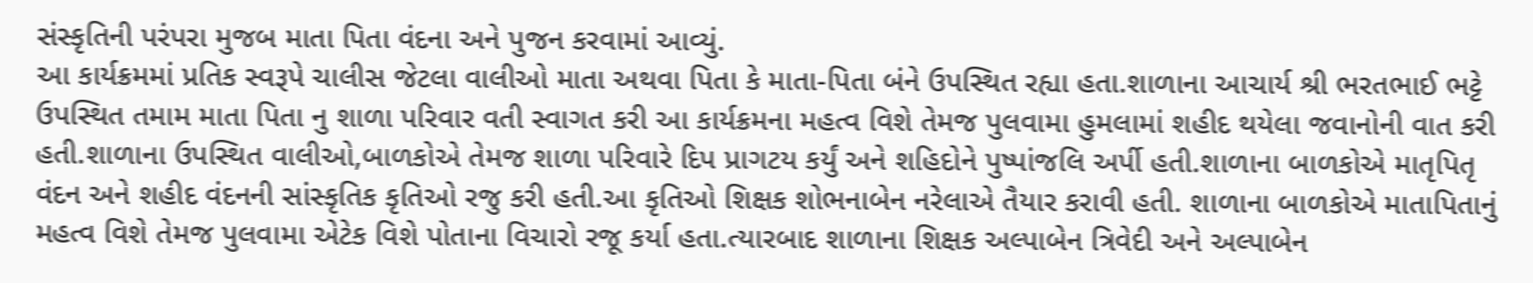સંસ્કૃતિની પરંપરા મુજબ માતા પિતા વંદના અને પુજન કરવામાં આવ્યું.
આ કાર્યક્રમમાં પ્રતિક સ્વરૂપે ચાલીસ જેટલા વાલીઓ માતા અથવા પિતા કે માતા-પિતા બંને ઉપસ્થિત રહ્યા હતા.શાળાના આચાર્ય શ્રી ભરતભાઈ ભટ્ટે ઉપસ્થિત તમામ માતા પિતા નુ શાળા પરિવાર વતી સ્વાગત કરી આ કાર્યક્રમના મહત્વ વિશે તેમજ પુલવામા હુમલામાં શહીદ થયેલા જવાનોની વાત કરી હતી.શાળાના ઉપસ્થિત વાલીઓ,બાળકોએ તેમજ શાળા પરિવારે દિપ પ્રાગટય કર્યું અને શહિદોને પુષ્પાંજલિ અર્પી હતી.શાળાના બાળકોએ માતૃપિતૃ વંદન અને શહીદ વંદનની સાંસ્કૃતિક કૃતિઓ રજુ કરી હતી.આ કૃતિઓ શિક્ષક શોભનાબેન નરેલાએ તૈયાર કરાવી હતી. શાળાના બાળકોએ માતાપિતાનું મહત્વ વિશે તેમજ પુલવામા એટેક વિશે પોતાના વિચારો રજૂ કર્યા હતા.ત્યારબાદ શાળાના શિક્ષક અલ્પાબેન ત્રિવેદી અને અલ્પાબેન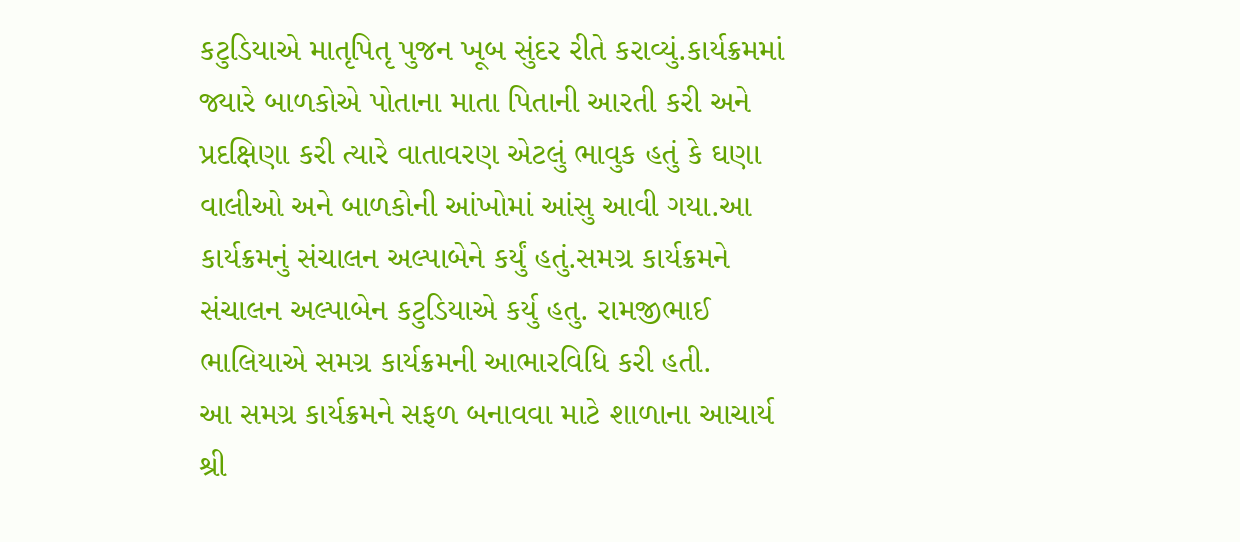કટુડિયાએ માતૃપિતૃ પુજન ખૂબ સુંદર રીતે કરાવ્યું.કાર્યક્રમમાં જ્યારે બાળકોએ પોતાના માતા પિતાની આરતી કરી અને પ્રદક્ષિણા કરી ત્યારે વાતાવરણ એટલું ભાવુક હતું કે ઘણા વાલીઓ અને બાળકોની આંખોમાં આંસુ આવી ગયા.આ કાર્યક્રમનું સંચાલન અલ્પાબેને કર્યું હતું.સમગ્ર કાર્યક્રમને સંચાલન અલ્પાબેન કટુડિયાએ કર્યુ હતુ. રામજીભાઈ ભાલિયાએ સમગ્ર કાર્યક્રમની આભારવિધિ કરી હતી.
આ સમગ્ર કાર્યક્રમને સફળ બનાવવા માટે શાળાના આચાર્ય શ્રી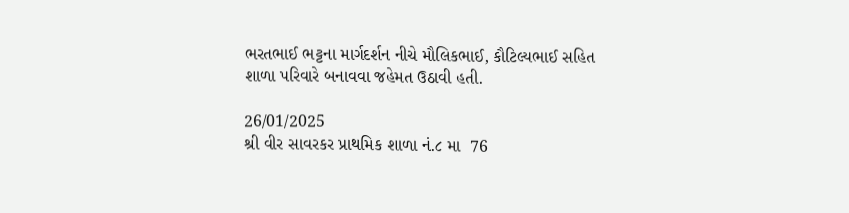ભરતભાઈ ભટ્ટના માર્ગદર્શન નીચે મૌલિકભાઈ, કૌટિલ્યભાઈ સહિત શાળા પરિવારે બનાવવા જહેમત ઉઠાવી હતી.

26/01/2025
શ્રી વીર સાવરકર પ્રાથમિક શાળા નં.૮ મા  76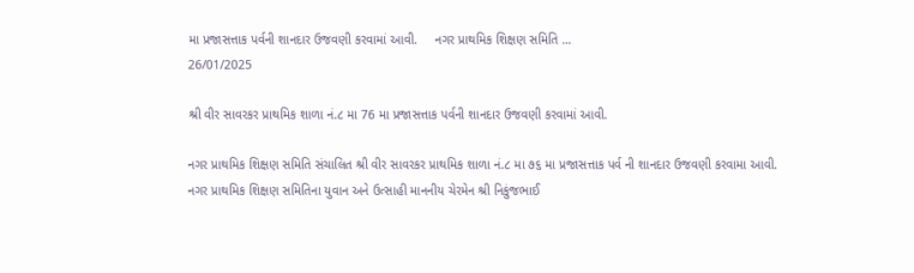મા પ્રજાસત્તાક પર્વની શાનદાર ઉજવણી કરવામાં આવી.     નગર પ્રાથમિક શિક્ષણ સમિતિ ...
26/01/2025

શ્રી વીર સાવરકર પ્રાથમિક શાળા નં.૮ મા 76 મા પ્રજાસત્તાક પર્વની શાનદાર ઉજવણી કરવામાં આવી.

નગર પ્રાથમિક શિક્ષણ સમિતિ સંચાલિત શ્રી વીર સાવરકર પ્રાથમિક શાળા નં.૮ મા ૭૬ મા પ્રજાસત્તાક પર્વ ની શાનદાર ઉજવણી કરવામા આવી.
નગર પ્રાથમિક શિક્ષણ સમિતિના યુવાન અને ઉત્સાહી માનનીય ચેરમેન શ્રી નિકુંજભાઈ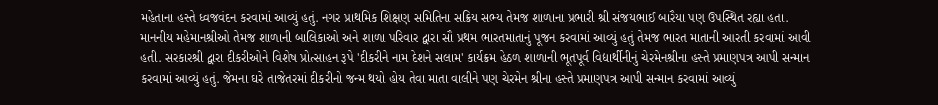મહેતાના હસ્તે ધ્વજવંદન કરવામાં આવ્યું હતું. નગર પ્રાથમિક શિક્ષણ સમિતિના સક્રિય સભ્ય તેમજ શાળાના પ્રભારી શ્રી સંજયભાઈ બારૈયા પણ ઉપસ્થિત રહ્યા હતા. માનનીય મહેમાનશ્રીઓ તેમજ શાળાની બાલિકાઓ અને શાળા પરિવાર દ્વારા સૌ પ્રથમ ભારતમાતાનું પૂજન કરવામાં આવ્યું હતું તેમજ ભારત માતાની આરતી કરવામાં આવી હતી. સરકારશ્રી દ્વારા દીકરીઓને વિશેષ પ્રોત્સાહન રૂપે 'દીકરીને નામ દેશને સલામ' કાર્યક્રમ હેઠળ શાળાની ભૂતપૂર્વ વિદ્યાર્થીનીનું ચેરમેનશ્રીના હસ્તે પ્રમાણપત્ર આપી સન્માન કરવામાં આવ્યું હતું. જેમના ઘરે તાજેતરમાં દીકરીનો જન્મ થયો હોય તેવા માતા વાલીને પણ ચેરમેન શ્રીના હસ્તે પ્રમાણપત્ર આપી સન્માન કરવામાં આવ્યું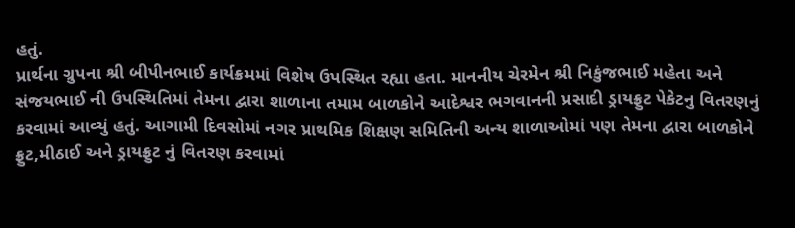હતું.
પ્રાર્થના ગ્રુપના શ્રી બીપીનભાઈ કાર્યક્રમમાં વિશેષ ઉપસ્થિત રહ્યા હતા. માનનીય ચેરમેન શ્રી નિકુંજભાઈ મહેતા અને સંજયભાઈ ની ઉપસ્થિતિમાં તેમના દ્વારા શાળાના તમામ બાળકોને આદેશ્વર ભગવાનની પ્રસાદી ડ્રાયફ્રુટ પેકેટનુ વિતરણનું કરવામાં આવ્યું હતું. આગામી દિવસોમાં નગર પ્રાથમિક શિક્ષણ સમિતિની અન્ય શાળાઓમાં પણ તેમના દ્વારા બાળકોને ફ્રુટ,મીઠાઈ અને ડ્રાયફ્રુટ નું વિતરણ કરવામાં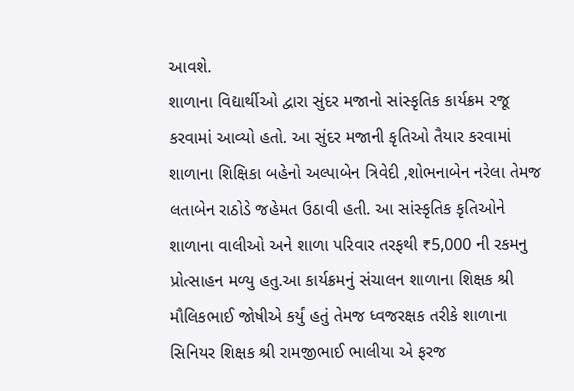આવશે.
શાળાના વિદ્યાર્થીઓ દ્વારા સુંદર મજાનો સાંસ્કૃતિક કાર્યક્રમ રજૂ કરવામાં આવ્યો હતો. આ સુંદર મજાની કૃતિઓ તૈયાર કરવામાં શાળાના શિક્ષિકા બહેનો અલ્પાબેન ત્રિવેદી ,શોભનાબેન નરેલા તેમજ લતાબેન રાઠોડે જહેમત ઉઠાવી હતી. આ સાંસ્કૃતિક કૃતિઓને શાળાના વાલીઓ અને શાળા પરિવાર તરફથી ₹5,000 ની રકમનુ પ્રોત્સાહન મળ્યુ હતુ.આ કાર્યક્રમનું સંચાલન શાળાના શિક્ષક શ્રી મૌલિકભાઈ જોષીએ કર્યું હતું તેમજ ધ્વજરક્ષક તરીકે શાળાના સિનિયર શિક્ષક શ્રી રામજીભાઈ ભાલીયા એ ફરજ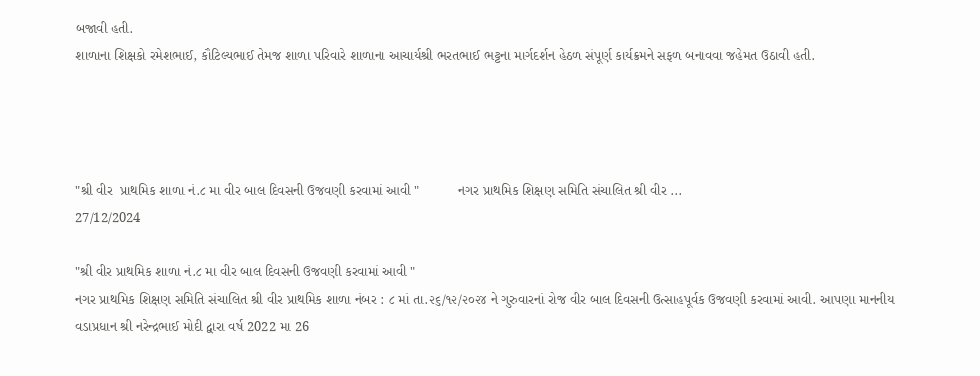બજાવી હતી.
શાળાના શિક્ષકો રમેશભાઈ, કૌટિલ્યભાઈ તેમજ શાળા પરિવારે શાળાના આચાર્યશ્રી ભરતભાઈ ભટ્ટના માર્ગદર્શન હેઠળ સંપૂર્ણ કાર્યક્રમને સફળ બનાવવા જહેમત ઉઠાવી હતી.




"શ્રી વીર  પ્રાથમિક શાળા નં.૮ મા વીર બાલ દિવસની ઉજવણી કરવામાં આવી "          નગર પ્રાથમિક શિક્ષણ સમિતિ સંચાલિત શ્રી વીર ...
27/12/2024

"શ્રી વીર પ્રાથમિક શાળા નં.૮ મા વીર બાલ દિવસની ઉજવણી કરવામાં આવી "
નગર પ્રાથમિક શિક્ષણ સમિતિ સંચાલિત શ્રી વીર પ્રાથમિક શાળા નંબર : ૮ માં તા.૨૬/૧૨/૨૦૨૪ ને ગુરુવારનાં રોજ વીર બાલ દિવસની ઉત્સાહપૂર્વક ઉજવણી કરવામાં આવી. આપણા માનનીય વડાપ્રધાન શ્રી નરેન્દ્રભાઈ મોદી દ્વારા વર્ષ 2022 મા 26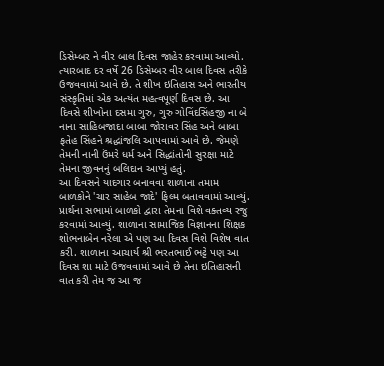ડિસેમ્બર ને વીર બાલ દિવસ જાહેર કરવામા આવ્યો. ત્યારબાદ દર વર્ષે 26 ડિસેમ્બર વીર બાલ દિવસ તરીકે ઉજવવામાં આવે છે. તે શીખ ઇતિહાસ અને ભારતીય સંસ્કૃતિમાં એક અત્યંત મહત્વપૂર્ણ દિવસ છે. આ દિવસે શીખોના દસમા ગુરુ, ગુરુ ગોવિંદસિંહજી ના બે નાના સાહિબજાદા બાબા જોરાવર સિંહ અને બાબા ફતેહ સિંહને શ્રદ્ધાંજલિ આપવામાં આવે છે. જેમણે તેમની નાની ઉંમરે ધર્મ અને સિદ્ધાંતોની સુરક્ષા માટે તેમના જીવનનું બલિદાન આપ્યું હતું.
આ દિવસને યાદગાર બનાવવા શાળાના તમામ બાળકોને 'ચાર સાહેબ જાદે' ફિલ્મ બતાવવામાં આવ્યું. પ્રાર્થના સભામાં બાળકો દ્વારા તેમના વિશે વક્તવ્ય રજુ કરવામાં આવ્યું. શાળાના સામાજિક વિજ્ઞાનના શિક્ષક શોભનાબેન નરેલા એ પણ આ દિવસ વિશે વિશેષ વાત કરી. શાળાના આચાર્ય શ્રી ભરતભાઈ ભટ્ટે પણ આ દિવસ શા માટે ઉજવવામાં આવે છે તેના ઇતિહાસની વાત કરી તેમ જ આ જ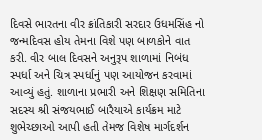દિવસે ભારતના વીર ક્રાંતિકારી સરદાર ઉધમસિંહ નો જન્મદિવસ હોય તેમના વિશે પણ બાળકોને વાત કરી. વીર બાલ દિવસને અનુરૂપ શાળામાં નિબંધ સ્પર્ધા અને ચિત્ર સ્પર્ધાનું પણ આયોજન કરવામાં આવ્યું હતું. શાળાના પ્રભારી અને શિક્ષણ સમિતિના સદસ્ય શ્રી સંજયભાઈ બારૈયાએ કાર્યક્રમ માટે શુભેચ્છાઓ આપી હતી તેમજ વિશેષ માર્ગદર્શન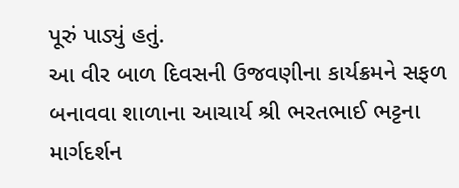પૂરું પાડ્યું હતું.
આ વીર બાળ દિવસની ઉજવણીના કાર્યક્રમને સફળ બનાવવા શાળાના આચાર્ય શ્રી ભરતભાઈ ભટ્ટના માર્ગદર્શન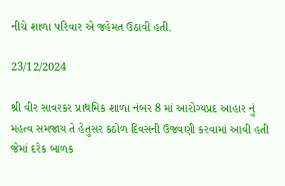નીચે શાળા પરિવાર એ જહેમત ઉઠાવી હતી.

23/12/2024

શ્રી વીર સાવરકર પ્રાથમિક શાળા નંબર 8 માં આરોગ્યપ્રદ આહાર નું મહત્વ સમજાય તે હેતુસર કઠોળ દિવસની ઉજવણી કરવામાં આવી હતી જેમાં દરેક બાળક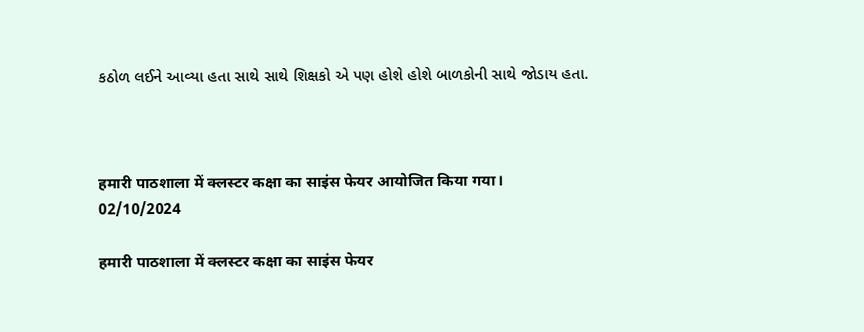કઠોળ લઈને આવ્યા હતા સાથે સાથે શિક્ષકો એ પણ હોશે હોશે બાળકોની સાથે જોડાય હતા.



हमारी पाठशाला में क्लस्टर कक्षा का साइंस फेयर आयोजित किया गया।
02/10/2024

हमारी पाठशाला में क्लस्टर कक्षा का साइंस फेयर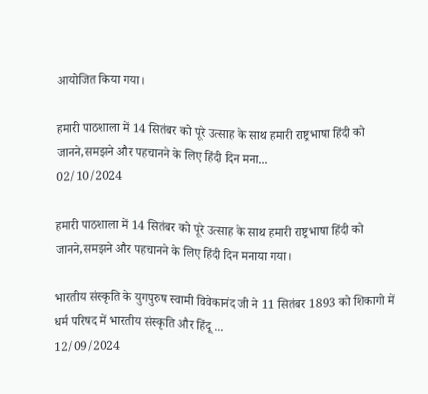आयोजित किया गया।

हमारी पाठशाला में 14 सितंबर को पूरे उत्साह के साथ हमारी राष्ट्रभाषा हिंदी को जानने,समझने और पहचानने के लिए हिंदी दिन मना...
02/10/2024

हमारी पाठशाला में 14 सितंबर को पूरे उत्साह के साथ हमारी राष्ट्रभाषा हिंदी को जानने,समझने और पहचानने के लिए हिंदी दिन मनाया गया।

भारतीय संस्कृति के युगपुरुष स्वामी विवेकानंद जी ने 11 सितंबर 1893 को शिकागो में धर्म परिषद में भारतीय संस्कृति और हिंदू ...
12/09/2024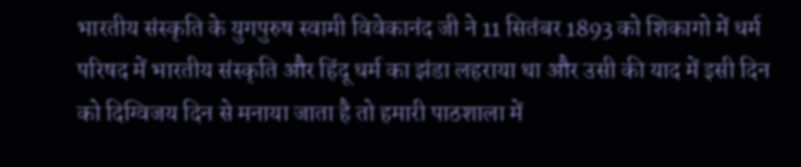भारतीय संस्कृति के युगपुरुष स्वामी विवेकानंद जी ने 11 सितंबर 1893 को शिकागो में धर्म परिषद में भारतीय संस्कृति और हिंदू धर्म का झंडा लहराया था और उसी की याद में इसी दिन को दिग्विजय दिन से मनाया जाता है तो हमारी पाठशाला में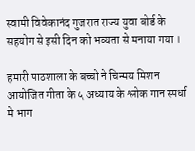स्वामी विवेकानंद गुजरात राज्य युवा बोर्ड के सहयोग से इसी दिन को भव्यता से मनाया गया ।

हमारी पाठशाला के बच्चो ने चिन्मय मिशन आयोजित गीता के ५ अध्याय के श्लोक गान स्पर्धा मे भाग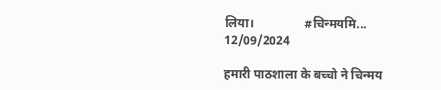लिया।                #चिन्मयमि...
12/09/2024

हमारी पाठशाला के बच्चो ने चिन्मय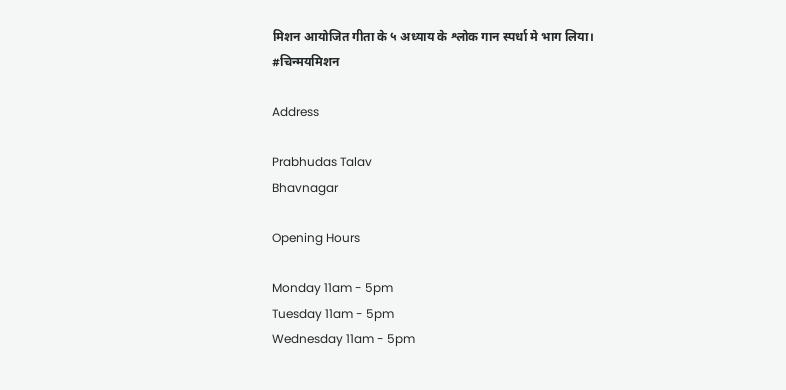मिशन आयोजित गीता के ५ अध्याय के श्लोक गान स्पर्धा मे भाग लिया।
#चिन्मयमिशन

Address

Prabhudas Talav
Bhavnagar

Opening Hours

Monday 11am - 5pm
Tuesday 11am - 5pm
Wednesday 11am - 5pm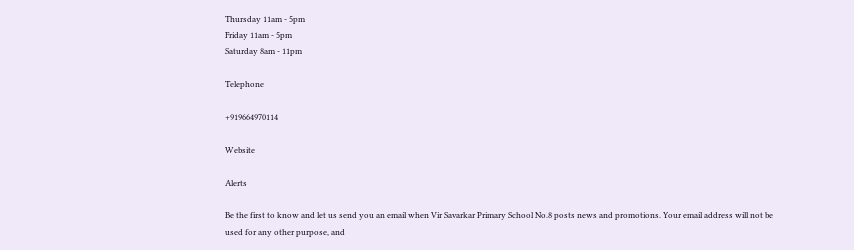Thursday 11am - 5pm
Friday 11am - 5pm
Saturday 8am - 11pm

Telephone

+919664970114

Website

Alerts

Be the first to know and let us send you an email when Vir Savarkar Primary School No.8 posts news and promotions. Your email address will not be used for any other purpose, and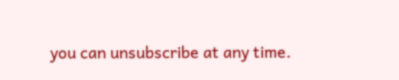you can unsubscribe at any time.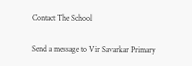Contact The School

Send a message to Vir Savarkar Primary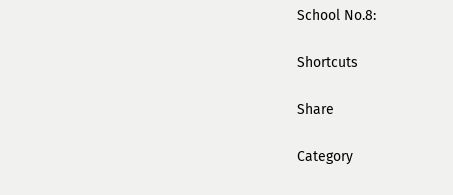School No.8:

Shortcuts

Share

Category